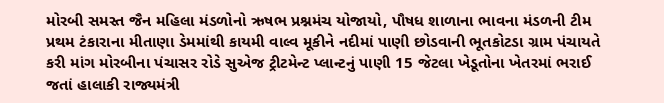મોરબી સમસ્ત જૈન મહિલા મંડળોનો ઋષભ પ્રશ્નમંચ યોજાયો, પૌષધ શાળાના ભાવના મંડળની ટીમ પ્રથમ ટંકારાના મીતાણા ડેમમાંથી કાયમી વાલ્વ મૂકીને નદીમાં પાણી છોડવાની ભૂતકોટડા ગ્રામ પંચાયતે કરી માંગ મોરબીના પંચાસર રોડે સુએજ ટ્રીટમેન્ટ પ્લાન્ટનું પાણી 15 જેટલા ખેડૂતોના ખેતરમાં ભરાઈ જતાં હાલાકી રાજ્યમંત્રી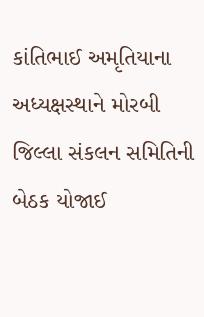કાંતિભાઈ અમૃતિયાના અધ્યક્ષસ્થાને મોરબી જિલ્લા સંકલન સમિતિની બેઠક યોજાઈ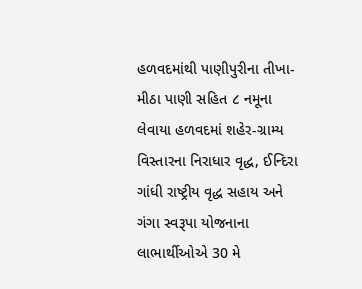હળવદમાંથી પાણીપુરીના તીખા-મીઠા પાણી સહિત ૮ નમૂના લેવાયા હળવદમાં શહેર-ગ્રામ્ય વિસ્તારના નિરાધાર વૃદ્ધ, ઈન્દિરા ગાંધી રાષ્ટ્રીય વૃદ્ધ સહાય અને ગંગા સ્વરૂપા યોજનાના લાભાર્થીઓએ 30 મે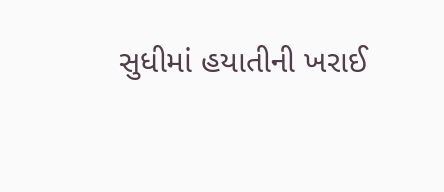સુધીમાં હયાતીની ખરાઈ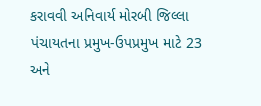કરાવવી અનિવાર્ય મોરબી જિલ્લા પંચાયતના પ્રમુખ-ઉપપ્રમુખ માટે 23 અને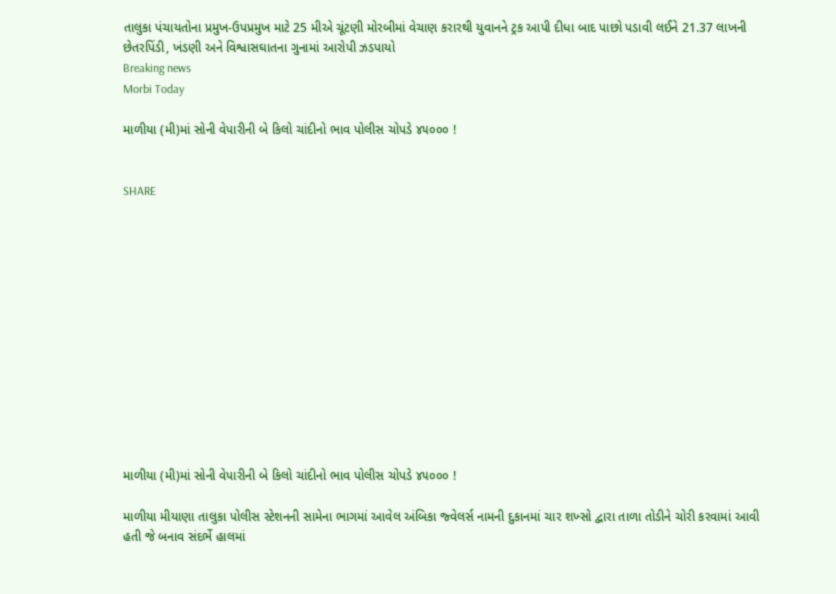તાલુકા પંચાયતોના પ્રમુખ-ઉપપ્રમુખ માટે 25 મીએ ચૂંટણી મોરબીમાં વેચાણ કરારથી યુવાનને ટ્રક આપી દીધા બાદ પાછો પડાવી લઈને 21.37 લાખની છેતરપિંડી, ખંડણી અને વિશ્વાસઘાતના ગુનામાં આરોપી ઝડપાયો
Breaking news
Morbi Today

માળીયા (મી)માં સોની વેપારીની બે કિલો ચાંદીનો ભાવ પોલીસ ચોપડે ૪૫૦૦૦ !


SHARE













માળીયા (મી)માં સોની વેપારીની બે કિલો ચાંદીનો ભાવ પોલીસ ચોપડે ૪૫૦૦૦ !

માળીયા મીયાણા તાલુકા પોલીસ સ્ટેશનની સામેના ભાગમાં આવેલ અંબિકા જ્વેલર્સ નામની દુકાનમાં ચાર શખ્સો દ્વારા તાળા તોડીને ચોરી કરવામાં આવી હતી જે બનાવ સંદર્ભે હાલમાં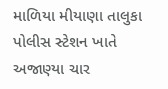માળિયા મીયાણા તાલુકા પોલીસ સ્ટેશન ખાતે અજાણ્યા ચાર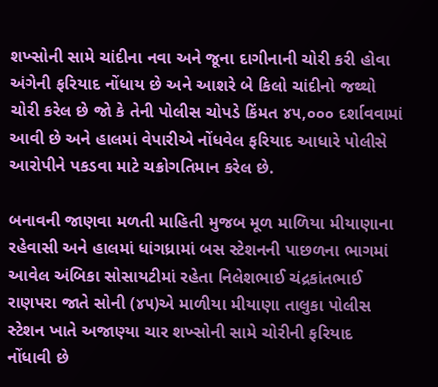શખ્સોની સામે ચાંદીના નવા અને જૂના દાગીનાની ચોરી કરી હોવા અંગેની ફરિયાદ નોંધાય છે અને આશરે બે કિલો ચાંદીનો જથ્થો ચોરી કરેલ છે જો કે તેની પોલીસ ચોપડે કિંમત ૪૫,૦૦૦ દર્શાવવામાં આવી છે અને હાલમાં વેપારીએ નોંધવેલ ફરિયાદ આધારે પોલીસે આરોપીને પકડવા માટે ચક્રોગતિમાન કરેલ છે.

બનાવની જાણવા મળતી માહિતી મુજબ મૂળ માળિયા મીયાણાના રહેવાસી અને હાલમાં ધાંગધ્રામાં બસ સ્ટેશનની પાછળના ભાગમાં આવેલ અંબિકા સોસાયટીમાં રહેતા નિલેશભાઈ ચંદ્રકાંતભાઈ રાણપરા જાતે સોની (૪૫)એ માળીયા મીયાણા તાલુકા પોલીસ સ્ટેશન ખાતે અજાણ્યા ચાર શખ્સોની સામે ચોરીની ફરિયાદ નોંધાવી છે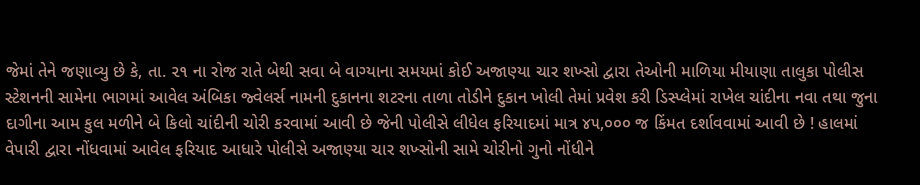જેમાં તેને જણાવ્યુ છે કે, તા. ૨૧ ના રોજ રાતે બેથી સવા બે વાગ્યાના સમયમાં કોઈ અજાણ્યા ચાર શખ્સો દ્વારા તેઓની માળિયા મીયાણા તાલુકા પોલીસ સ્ટેશનની સામેના ભાગમાં આવેલ અંબિકા જ્વેલર્સ નામની દુકાનના શટરના તાળા તોડીને દુકાન ખોલી તેમાં પ્રવેશ કરી ડિસ્પ્લેમાં રાખેલ ચાંદીના નવા તથા જુના દાગીના આમ કુલ મળીને બે કિલો ચાંદીની ચોરી કરવામાં આવી છે જેની પોલીસે લીધેલ ફરિયાદમાં માત્ર ૪૫,૦૦૦ જ કિંમત દર્શાવવામાં આવી છે ! હાલમાં વેપારી દ્વારા નોંધવામાં આવેલ ફરિયાદ આધારે પોલીસે અજાણ્યા ચાર શખ્સોની સામે ચોરીનો ગુનો નોંધીને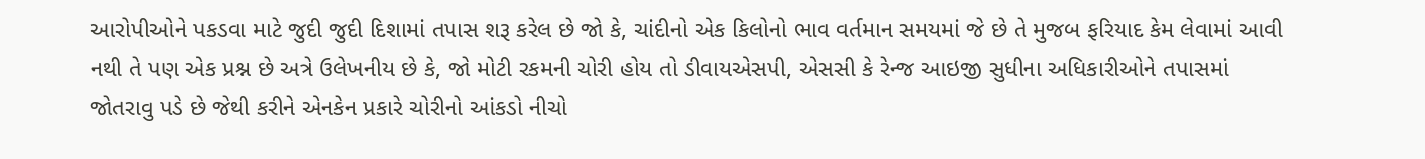આરોપીઓને પકડવા માટે જુદી જુદી દિશામાં તપાસ શરૂ કરેલ છે જો કે, ચાંદીનો એક કિલોનો ભાવ વર્તમાન સમયમાં જે છે તે મુજબ ફરિયાદ કેમ લેવામાં આવી નથી તે પણ એક પ્રશ્ન છે અત્રે ઉલેખનીય છે કે, જો મોટી રકમની ચોરી હોય તો ડીવાયએસપી, એસસી કે રેન્જ આઇજી સુધીના અધિકારીઓને તપાસમાં જોતરાવુ પડે છે જેથી કરીને એનકેન પ્રકારે ચોરીનો આંકડો નીચો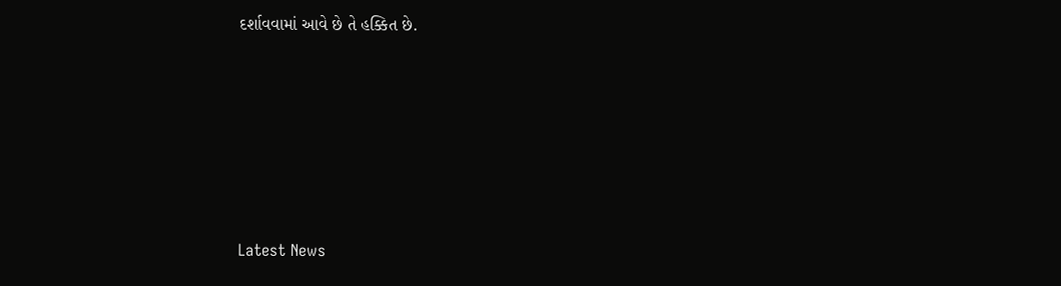દર્શાવવામાં આવે છે તે હક્કિત છે.






Latest News